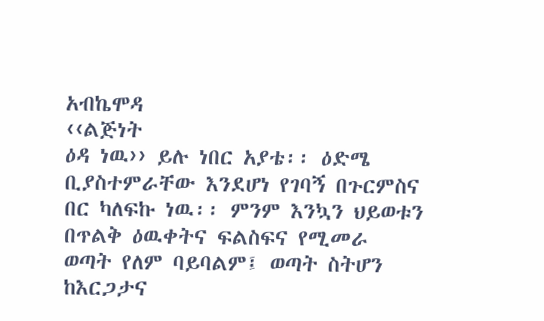አብኬሞዳ
‹‹ልጅነት
ዕዳ ነዉ›› ይሉ ነበር አያቴ፡፡ ዕድሜ ቢያስተምራቸው እንደሆነ የገባኝ በጉርምስና በር ካለፍኩ ነዉ፡፡ ምንም እንኳን ህይወቱን
በጥልቅ ዕዉቀትና ፍልስፍና የሚመራ ወጣት የለም ባይባልም፤ ወጣት ስትሆን ከእርጋታና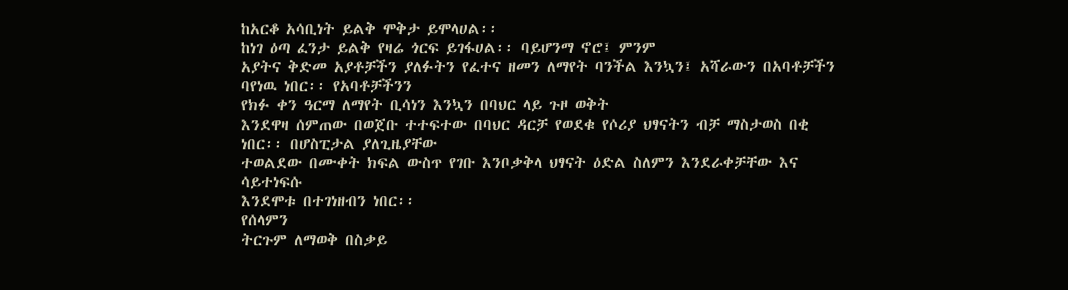ከአርቆ አሳቢነት ይልቅ ሞቅታ ይሞላሀል፡፡
ከነገ ዕጣ ፈንታ ይልቅ የዛሬ ጎርፍ ይገፋሀል፡፡ ባይሆንማ ኖሮ፤ ምንም
አያትና ቅድመ አያቶቻችን ያለፉትን የፈተና ዘመን ለማየት ባንችል እንኳን፤ አሻራውን በአባቶቻችን ባየነዉ ነበር፡፡ የአባቶቻችንን
የክፉ ቀን ዓርማ ለማየት ቢሳነን እንኳን በባህር ላይ ጉዞ ወቅት
እንደዋዛ ሰምጠው በወጀቡ ተተፍተው በባህር ዳርቻ የወደቁ የሶሪያ ህፃናትን ብቻ ማስታወስ በቂ ነበር፡፡ በሆስፒታል ያለጊዜያቸው
ተወልደው በሙቀት ክፍል ውስጥ የገቡ እንቦቃቅላ ህፃናት ዕድል ስለምን እንደራቀቻቸው እና ሳይተነፍሱ
እንደሞቱ በተገነዘብን ነበር፡፡
የሰላምን
ትርጉም ለማወቅ በስቃይ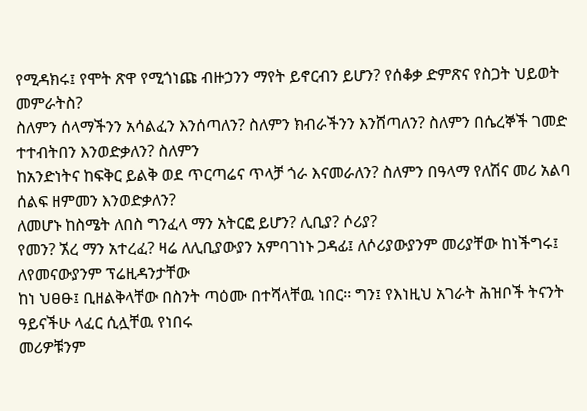የሚዳክሩ፤ የሞት ጽዋ የሚጎነጩ ብዙኃንን ማየት ይኖርብን ይሆን? የሰቆቃ ድምጽና የስጋት ህይወት መምራትስ?
ስለምን ሰላማችንን አሳልፈን እንሰጣለን? ስለምን ክብራችንን እንሸጣለን? ስለምን በሴረኞች ገመድ ተተብትበን እንወድቃለን? ስለምን
ከአንድነትና ከፍቅር ይልቅ ወደ ጥርጣሬና ጥላቻ ጎራ እናመራለን? ስለምን በዓላማ የለሽና መሪ አልባ ሰልፍ ዘምመን እንወድቃለን?
ለመሆኑ ከስሜት ለበስ ግንፈላ ማን አትርፎ ይሆን? ሊቢያ? ሶሪያ?
የመን? ኧረ ማን አተረፈ? ዛሬ ለሊቢያውያን አምባገነኑ ጋዳፊ፤ ለሶሪያውያንም መሪያቸው ከነችግሩ፤ ለየመናውያንም ፕሬዚዳንታቸው
ከነ ህፀፁ፤ ቢዘልቅላቸው በስንት ጣዕሙ በተሻላቸዉ ነበር፡፡ ግን፤ የእነዚህ አገራት ሕዝቦች ትናንት ዓይናችሁ ላፈር ሲሏቸዉ የነበሩ
መሪዎቹንም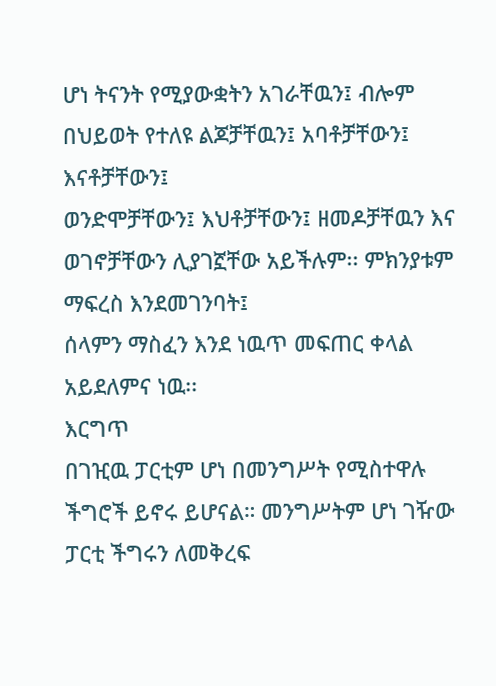ሆነ ትናንት የሚያውቋትን አገራቸዉን፤ ብሎም በህይወት የተለዩ ልጆቻቸዉን፤ አባቶቻቸውን፤ እናቶቻቸውን፤
ወንድሞቻቸውን፤ እህቶቻቸውን፤ ዘመዶቻቸዉን እና ወገኖቻቸውን ሊያገኟቸው አይችሉም፡፡ ምክንያቱም ማፍረስ እንደመገንባት፤
ሰላምን ማስፈን እንደ ነዉጥ መፍጠር ቀላል አይደለምና ነዉ፡፡
እርግጥ
በገዢዉ ፓርቲም ሆነ በመንግሥት የሚስተዋሉ ችግሮች ይኖሩ ይሆናል። መንግሥትም ሆነ ገዥው ፓርቲ ችግሩን ለመቅረፍ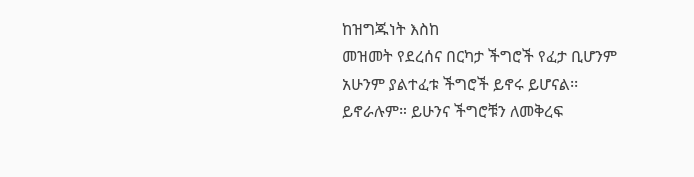ከዝግጁነት እስከ
መዝመት የደረሰና በርካታ ችግሮች የፈታ ቢሆንም አሁንም ያልተፈቱ ችግሮች ይኖሩ ይሆናል፡፡ ይኖራሉም። ይሁንና ችግሮቹን ለመቅረፍ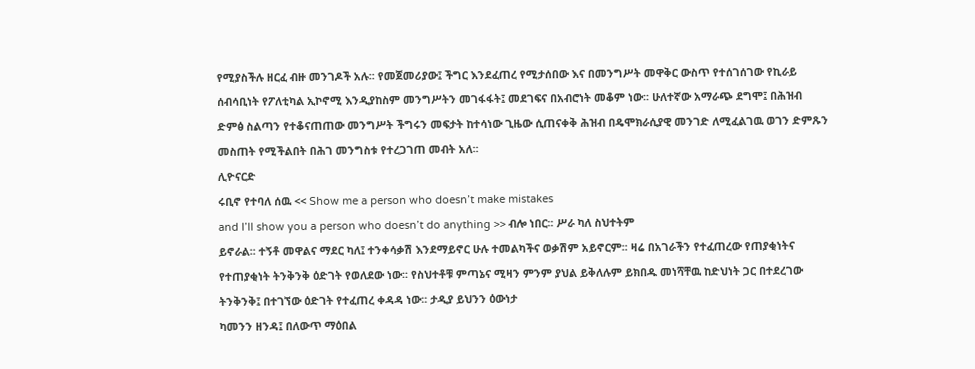የሚያስችሉ ዘርፈ ብዙ መንገዶች አሉ፡፡ የመጀመሪያው፤ ችግር እንደፈጠረ የሚታሰበው እና በመንግሥት መዋቅር ውስጥ የተሰገሰገው የኪራይ
ሰብሳቢነት የፖለቲካል ኢኮኖሚ እንዲያከስም መንግሥትን መገፋፋት፤ መደገፍና በአብሮነት መቆም ነው፡፡ ሁለተኛው አማራጭ ደግሞ፤ በሕዝብ
ድምፅ ስልጣን የተቆናጠጠው መንግሥት ችግሩን መፍታት ከተሳነው ጊዜው ሲጠናቀቅ ሕዝብ በዴሞክራሲያዊ መንገድ ለሚፈልገዉ ወገን ድምጹን
መስጠት የሚችልበት በሕገ መንግስቱ የተረጋገጠ መብት አለ፡፡
ሊዮናርድ
ሩቢኖ የተባለ ሰዉ << Show me a person who doesn’t make mistakes
and I’ll show you a person who doesn’t do anything >> ብሎ ነበር፡፡ ሥራ ካለ ስህተትም
ይኖራል፡፡ ተኝቶ መዋልና ማደር ካለ፤ ተንቀሳቃሽ እንደማይኖር ሁሉ ተመልካችና ወቃሽም አይኖርም፡፡ ዛሬ በአገራችን የተፈጠረው የጠያቂነትና
የተጠያቂነት ትንቅንቅ ዕድገት የወለደው ነው፡፡ የስህተቶቹ ምጣኔና ሚዛን ምንም ያህል ይቅለሉም ይክበዱ መነሻቸዉ ከድህነት ጋር በተደረገው
ትንቅንቅ፤ በተገኘው ዕድገት የተፈጠረ ቀዳዳ ነው፡፡ ታዲያ ይህንን ዕውነታ
ካመንን ዘንዳ፤ በለውጥ ማዕበል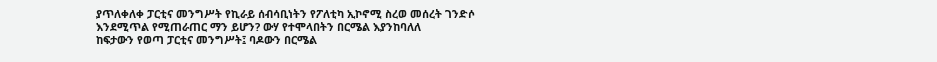ያጥለቀለቀ ፓርቲና መንግሥት የኪራይ ሰብሳቢነትን የፖለቲካ ኢኮኖሚ ስረወ መሰረት ገንድሶ
እንደሚጥል የሚጠራጠር ማን ይሆን? ውሃ የተሞላበትን በርሜል እያንከባለለ
ከፍታውን የወጣ ፓርቲና መንግሥት፤ ባዶውን በርሜል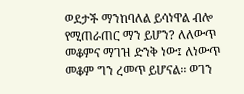ወደታች ማንከባለል ይሳነዋል ብሎ የሚጠራጠር ማን ይሆን? ለለውጥ መቆምና ማገዝ ድንቅ ነው፤ ለነውጥ መቆም ግን ረመጥ ይሆናል፡፡ ወገን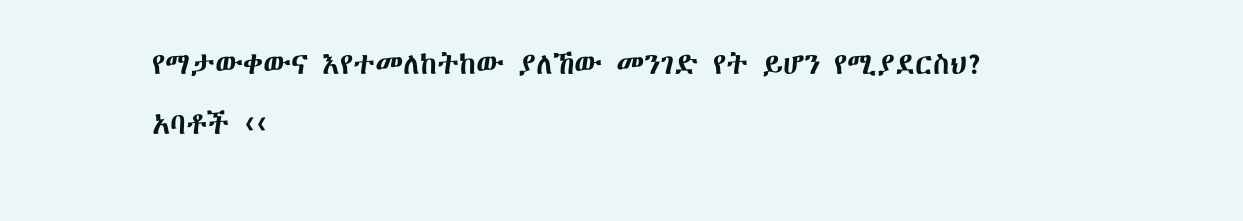የማታውቀውና እየተመለከትከው ያለኸው መንገድ የት ይሆን የሚያደርስህ?
አባቶች ‹‹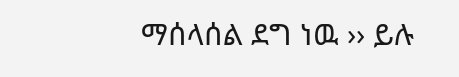ማሰላሰል ደግ ነዉ ›› ይሉ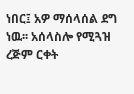ነበር፤ አዎ ማሰላሰል ደግ ነዉ፡፡ አሰላስሎ የሚጓዝ ረጅም ርቀት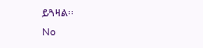ይጓዛል፡፡
No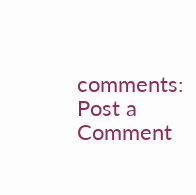comments:
Post a Comment